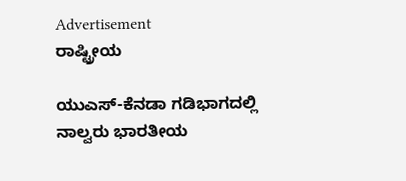Advertisement
ರಾಷ್ಟ್ರೀಯ

ಯುಎಸ್-ಕೆನಡಾ ಗಡಿಭಾಗದಲ್ಲಿ ನಾಲ್ವರು ಭಾರತೀಯ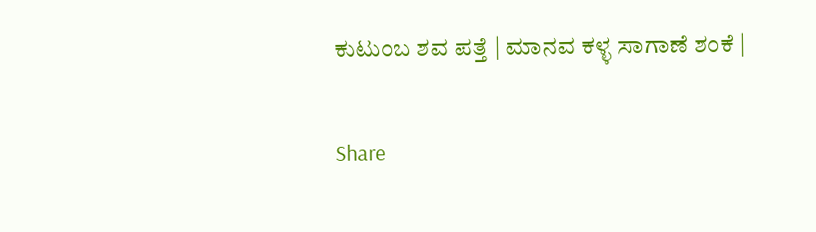ಕುಟುಂಬ ಶವ ಪತ್ತೆ | ಮಾನವ ಕಳ್ಳ ಸಾಗಾಣೆ ಶಂಕೆ |

Share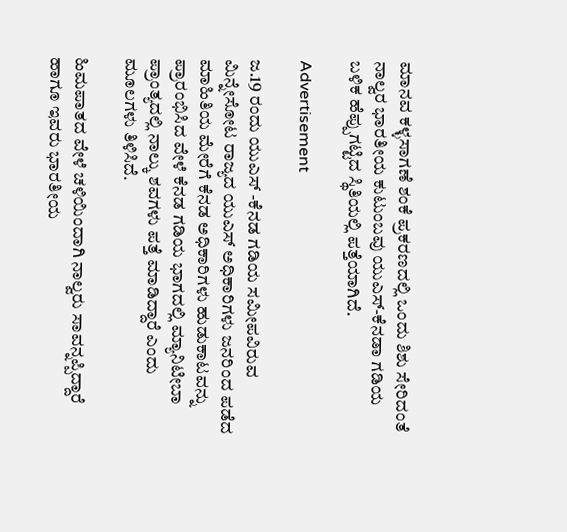ಮಾನವ ಕಳ್ಳಸಾಗಣೆ ಶಂಕೆ ಪ್ರಕರಣದಲ್ಲಿ ಒಂದು ಶಿಶು ಸೇರಿದಂತೆ ನಾಲ್ವರ ಭಾರತೀಯ ಕುಟುಂಬವು ಯುಎಸ್-ಕೆನಡಾ ಗಡಿಯ ಬಳಿಕ ಹೆಪ್ಪುಗಟ್ಟಿದ ಸ್ಥಿತಿಯಲ್ಲಿ ಪತ್ತೆಯಾಗಿದೆ.

Advertisement

ಜ.19 ರಂದು ಯುಎಸ್ -ಕೆನಡ ಗಡಿಯ ಸಮೀಪವಿರುವ ಮಿನ್ನೇಸೋಟ ರಾಜ್ಯದ ಯುಎಸ್ ಅಧಿಕಾರಿಗಳು ಜನರಿಂದ ಪಡೆದ ಮಾಹಿತಿಯ ಮೇರೆಗೆ ಕೆನಡ ಅಧಿಕಾರಿಗಳು ಹುಡುಕಾಟವನ್ನು ಪ್ರಾರಂಭಿಸಿದ ವೇಳೆ ಕೆನಡ ಗಡಿಯ ಭಾಗದಲ್ಲಿ ಮ್ಯಾನಿಟೀಬಾ ಪ್ರಾಂತ್ಯದಲ್ಲಿ ನಾಲ್ಕು ಶವಗಳು ಪತ್ತೆ ಮಾಡಿದ್ದಾರೆ ಎಂದು ಮೂಲಗಳು ತಿಳಿಸಿದೆ.

ಹಿಮಪಾತದ ವೇಳೆ ಚಳಿಯಿಂದಾಗಿ ನಾಲ್ವರು ಸಾವನ್ನಪ್ಪಿದ್ದಾರೆ ಹಾಗೂ ಇವರು ಭಾರತೀಯ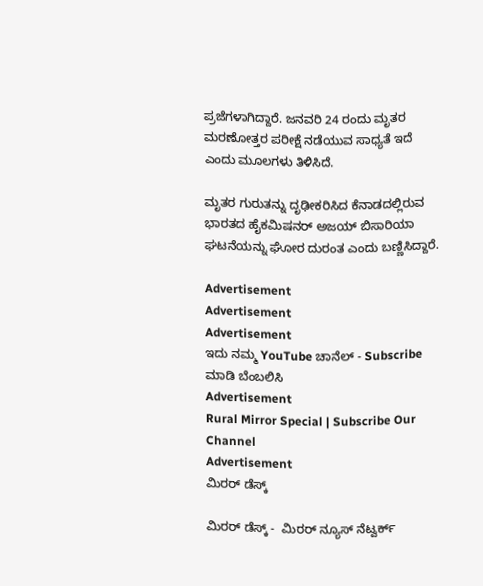ಪ್ರಜೆಗಳಾಗಿದ್ದಾರೆ. ಜನವರಿ 24 ರಂದು ಮೃತರ ಮರಣೋತ್ತರ ಪರೀಕ್ಷೆ ನಡೆಯುವ ಸಾಧ್ಯತೆ ಇದೆ ಎಂದು ಮೂಲಗಳು ತಿಳಿಸಿದೆ.

ಮೃತರ ಗುರುತನ್ನು ದೃಢೀಕರಿಸಿದ ಕೆನಾಡದಲ್ಲಿರುವ ಭಾರತದ ಹೈಕಮಿಷನರ್ ಅಜಯ್ ಬಿಸಾರಿಯಾ ಘಟನೆಯನ್ನು ಘೋರ ದುರಂತ ಎಂದು ಬಣ್ಣಿಸಿದ್ದಾರೆ.

Advertisement
Advertisement
Advertisement
ಇದು ನಮ್ಮ YouTube ಚಾನೆಲ್ - Subscribe ಮಾಡಿ ಬೆಂಬಲಿಸಿ
Advertisement
Rural Mirror Special | Subscribe Our Channel
Advertisement
ಮಿರರ್‌ ಡೆಸ್ಕ್‌

ಮಿರರ್‌ ಡೆಸ್ಕ್ -  ಮಿರರ್ ನ್ಯೂಸ್‌ ನೆಟ್ವರ್ಕ್‌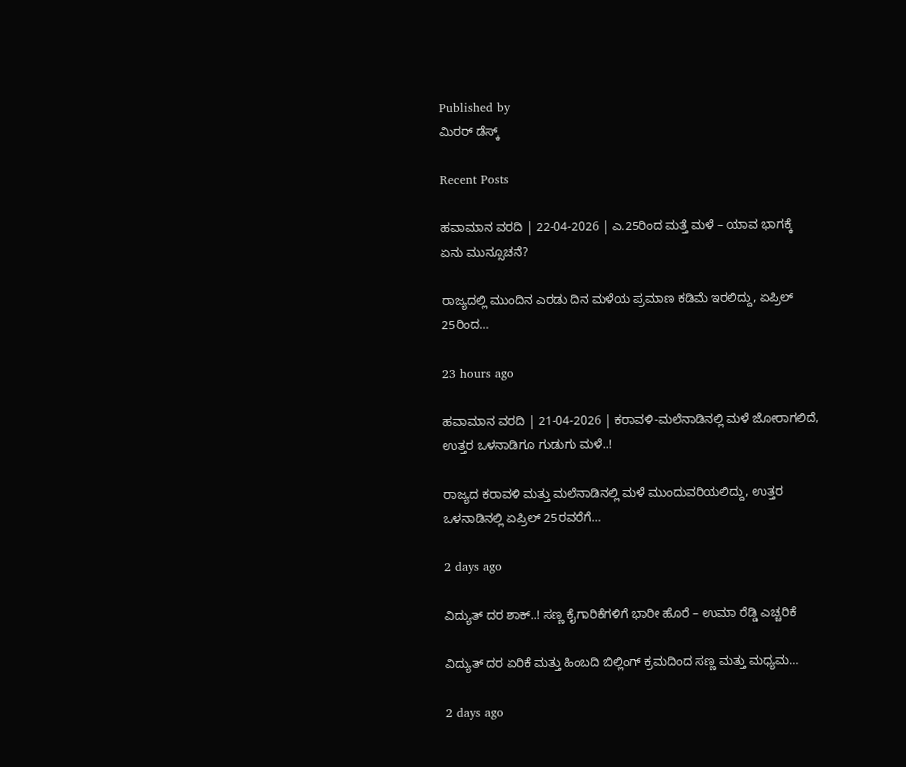Published by
ಮಿರರ್‌ ಡೆಸ್ಕ್‌

Recent Posts

ಹವಾಮಾನ ವರದಿ | 22-04-2026 | ಎ.25ರಿಂದ ಮತ್ತೆ ಮಳೆ – ಯಾವ ಭಾಗಕ್ಕೆ ಏನು ಮುನ್ಸೂಚನೆ?

ರಾಜ್ಯದಲ್ಲಿ ಮುಂದಿನ ಎರಡು ದಿನ ಮಳೆಯ ಪ್ರಮಾಣ ಕಡಿಮೆ ಇರಲಿದ್ದು, ಏಪ್ರಿಲ್ 25ರಿಂದ…

23 hours ago

ಹವಾಮಾನ ವರದಿ | 21-04-2026 | ಕರಾವಳಿ-ಮಲೆನಾಡಿನಲ್ಲಿ ಮಳೆ ಜೋರಾಗಲಿದೆ, ಉತ್ತರ ಒಳನಾಡಿಗೂ ಗುಡುಗು ಮಳೆ..!

ರಾಜ್ಯದ ಕರಾವಳಿ ಮತ್ತು ಮಲೆನಾಡಿನಲ್ಲಿ ಮಳೆ ಮುಂದುವರಿಯಲಿದ್ದು, ಉತ್ತರ ಒಳನಾಡಿನಲ್ಲಿ ಏಪ್ರಿಲ್ 25ರವರೆಗೆ…

2 days ago

ವಿದ್ಯುತ್ ದರ ಶಾಕ್..! ಸಣ್ಣ ಕೈಗಾರಿಕೆಗಳಿಗೆ ಭಾರೀ ಹೊರೆ – ಉಮಾ ರೆಡ್ಡಿ ಎಚ್ಚರಿಕೆ

ವಿದ್ಯುತ್ ದರ ಏರಿಕೆ ಮತ್ತು ಹಿಂಬದಿ ಬಿಲ್ಲಿಂಗ್ ಕ್ರಮದಿಂದ ಸಣ್ಣ ಮತ್ತು ಮಧ್ಯಮ…

2 days ago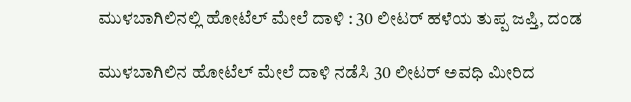ಮುಳಬಾಗಿಲಿನಲ್ಲಿ ಹೋಟೆಲ್ ಮೇಲೆ ದಾಳಿ : 30 ಲೀಟರ್ ಹಳೆಯ ತುಪ್ಪ ಜಪ್ತಿ, ದಂಡ

ಮುಳಬಾಗಿಲಿನ ಹೋಟೆಲ್ ಮೇಲೆ ದಾಳಿ ನಡೆಸಿ 30 ಲೀಟರ್ ಅವಧಿ ಮೀರಿದ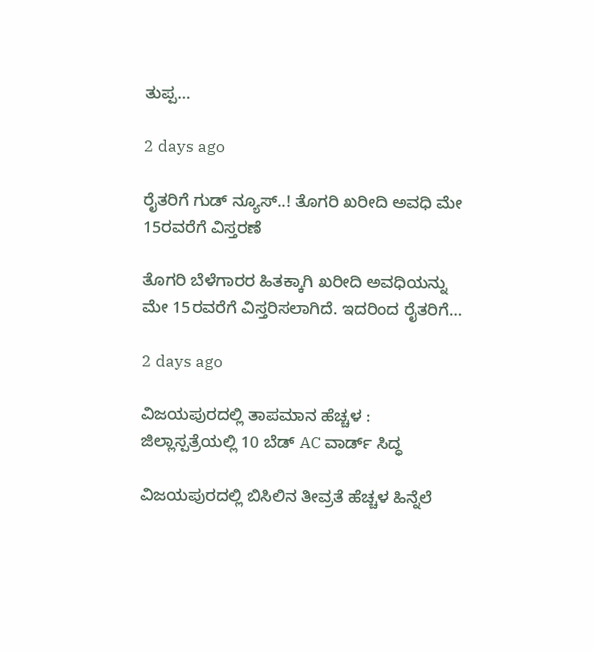ತುಪ್ಪ…

2 days ago

ರೈತರಿಗೆ ಗುಡ್ ನ್ಯೂಸ್..! ತೊಗರಿ ಖರೀದಿ ಅವಧಿ ಮೇ 15ರವರೆಗೆ ವಿಸ್ತರಣೆ

ತೊಗರಿ ಬೆಳೆಗಾರರ ಹಿತಕ್ಕಾಗಿ ಖರೀದಿ ಅವಧಿಯನ್ನು ಮೇ 15ರವರೆಗೆ ವಿಸ್ತರಿಸಲಾಗಿದೆ. ಇದರಿಂದ ರೈತರಿಗೆ…

2 days ago

ವಿಜಯಪುರದಲ್ಲಿ ತಾಪಮಾನ ಹೆಚ್ಚಳ : ಜಿಲ್ಲಾಸ್ಪತ್ರೆಯಲ್ಲಿ 10 ಬೆಡ್ AC ವಾರ್ಡ್ ಸಿದ್ಧ

ವಿಜಯಪುರದಲ್ಲಿ ಬಿಸಿಲಿನ ತೀವ್ರತೆ ಹೆಚ್ಚಳ ಹಿನ್ನೆಲೆ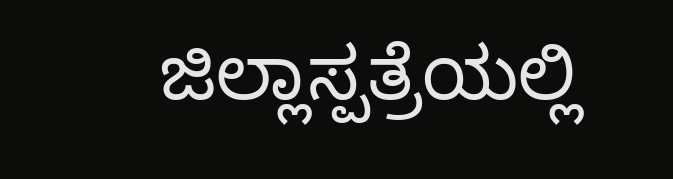ಜಿಲ್ಲಾಸ್ಪತ್ರೆಯಲ್ಲಿ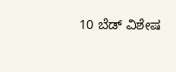10 ಬೆಡ್ ವಿಶೇಷ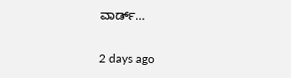ವಾರ್ಡ್…

2 days ago